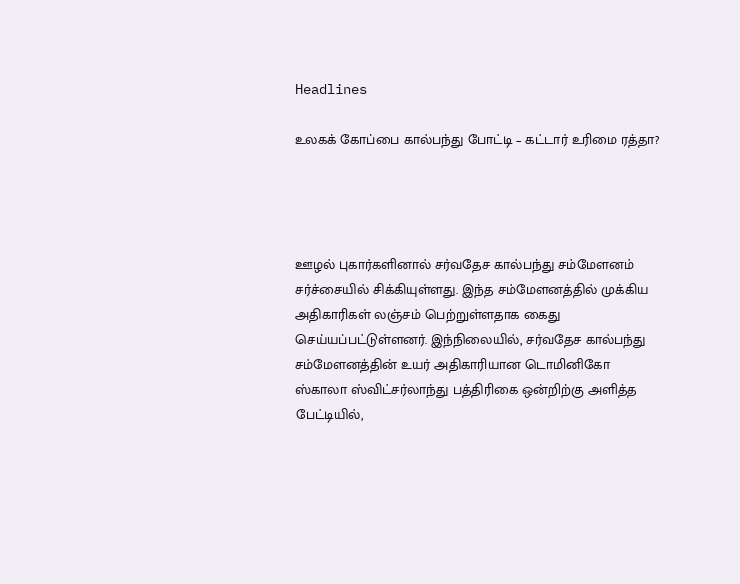Headlines

உலகக் கோப்பை கால்பந்து போட்டி – கட்டார் உரிமை ரத்தா?




ஊழல் புகார்களினால் சர்வதேச கால்பந்து சம்மேளனம் சர்ச்சையில் சிக்கியுள்ளது. இந்த சம்மேளனத்தில் முக்கிய அதிகாரிகள் லஞ்சம் பெற்றுள்ளதாக கைது செய்யப்பட்டுள்ளனர். இந்நிலையில், சர்வதேச கால்பந்து சம்மேளனத்தின் உயர் அதிகாரியான டொமினிகோ ஸ்காலா ஸ்விட்சர்லாந்து பத்திரிகை ஒன்றிற்கு அளித்த பேட்டியில்,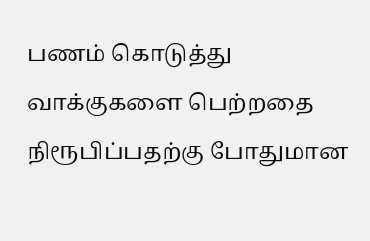பணம் கொடுத்து வாக்குகளை பெற்றதை நிரூபிப்பதற்கு போதுமான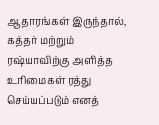ஆதாரங்கள் இருந்தால், கத்தர் மற்றும் ரஷ்யாவிற்கு அளித்த உரிமைகள் ரத்து செய்யப்படும் எனத்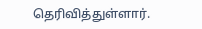தெரிவித்துள்ளார்.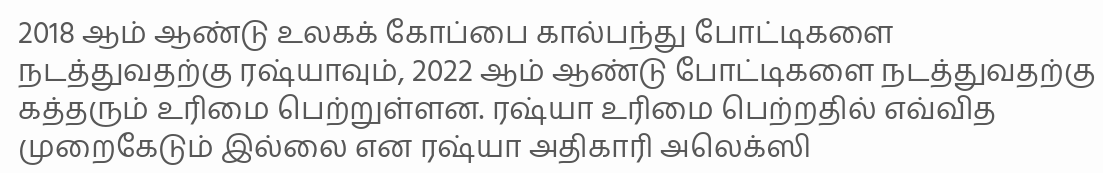2018 ஆம் ஆண்டு உலகக் கோப்பை கால்பந்து போட்டிகளை நடத்துவதற்கு ரஷ்யாவும், 2022 ஆம் ஆண்டு போட்டிகளை நடத்துவதற்கு கத்தரும் உரிமை பெற்றுள்ளன. ரஷ்யா உரிமை பெற்றதில் எவ்வித முறைகேடும் இல்லை என ரஷ்யா அதிகாரி அலெக்ஸி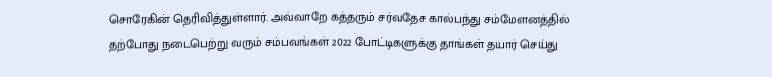சொரேகின் தெரிவித்துள்ளார். அவ்வாறே கத்தரும் சர்வதேச கால்பந்து சம்மேளனத்தில் தற்போது நடைபெற்று வரும் சம்பவங்கள் 2022 போட்டிகளுக்கு தாங்கள் தயார் செய்து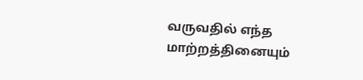வருவதில் எந்த மாற்றத்தினையும்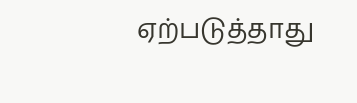ஏற்படுத்தாது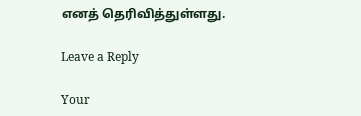எனத் தெரிவித்துள்ளது.

Leave a Reply

Your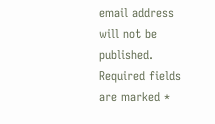email address will not be published. Required fields are marked *